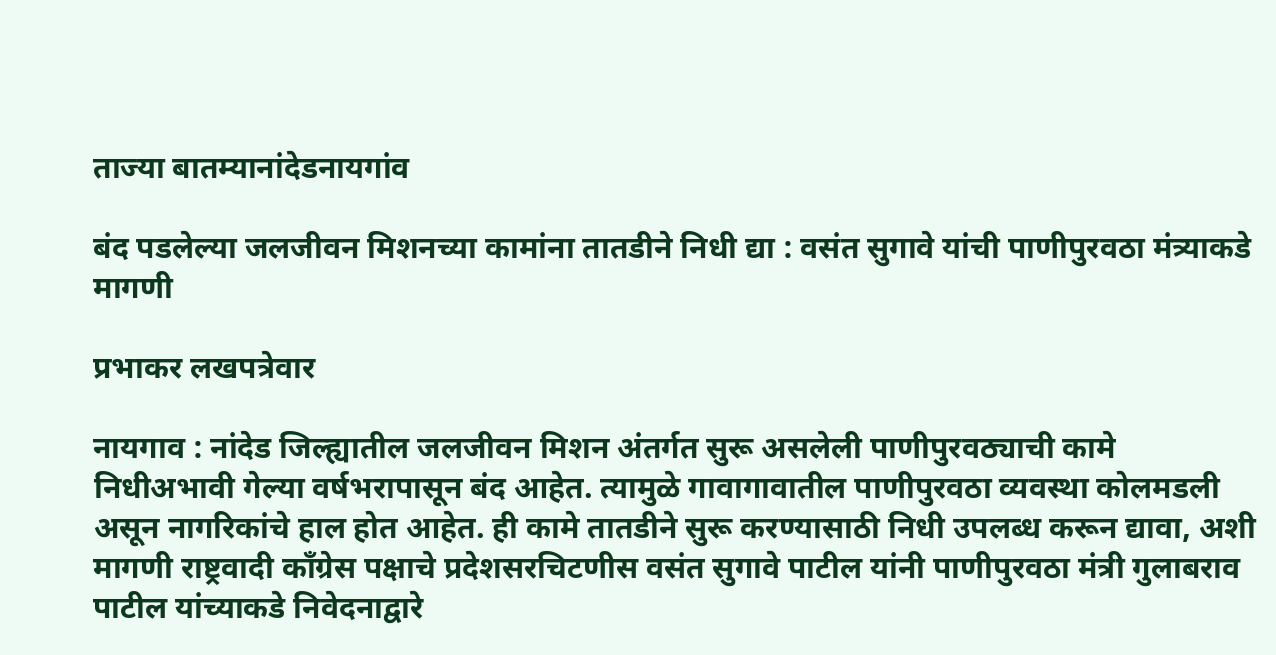ताज्या बातम्यानांदेडनायगांव

बंद पडलेल्या जलजीवन मिशनच्या कामांना तातडीने निधी द्या : वसंत सुगावे यांची पाणीपुरवठा मंत्र्याकडे मागणी

प्रभाकर लखपत्रेवार

नायगाव : नांदेड जिल्ह्यातील जलजीवन मिशन अंतर्गत सुरू असलेली पाणीपुरवठ्याची कामे निधीअभावी गेल्या वर्षभरापासून बंद आहेत. त्यामुळे गावागावातील पाणीपुरवठा व्यवस्था कोलमडली असून नागरिकांचे हाल होत आहेत. ही कामे तातडीने सुरू करण्यासाठी निधी उपलब्ध करून द्यावा, अशी मागणी राष्ट्रवादी काँग्रेस पक्षाचे प्रदेशसरचिटणीस वसंत सुगावे पाटील यांनी पाणीपुरवठा मंत्री गुलाबराव पाटील यांच्याकडे निवेदनाद्वारे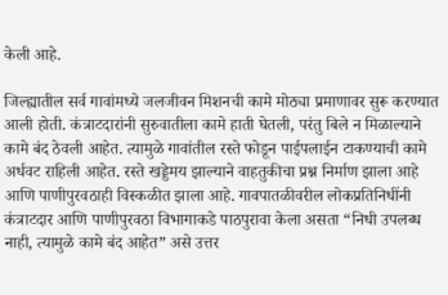केली आहे.

जिल्ह्यातील सर्व गावांमध्ये जलजीवन मिशनची कामे मोठ्या प्रमाणावर सुरू करण्यात आली होती. कंत्राटदारांनी सुरुवातीला कामे हाती घेतली, परंतु बिले न मिळाल्याने कामे बंद ठेवली आहेत. त्यामुळे गावांतील रस्ते फोडून पाईपलाईन टाकण्याची कामे अर्धवट राहिली आहेत. रस्ते खड्डेमय झाल्याने वाहतुकीचा प्रश्न निर्माण झाला आहे आणि पाणीपुरवठाही विस्कळीत झाला आहे. गावपातळीवरील लोकप्रतिनिधींनी कंत्राटदार आणि पाणीपुरवठा विभागाकडे पाठपुरावा केला असता “निधी उपलब्ध नाही, त्यामुळे कामे बंद आहेत” असे उत्तर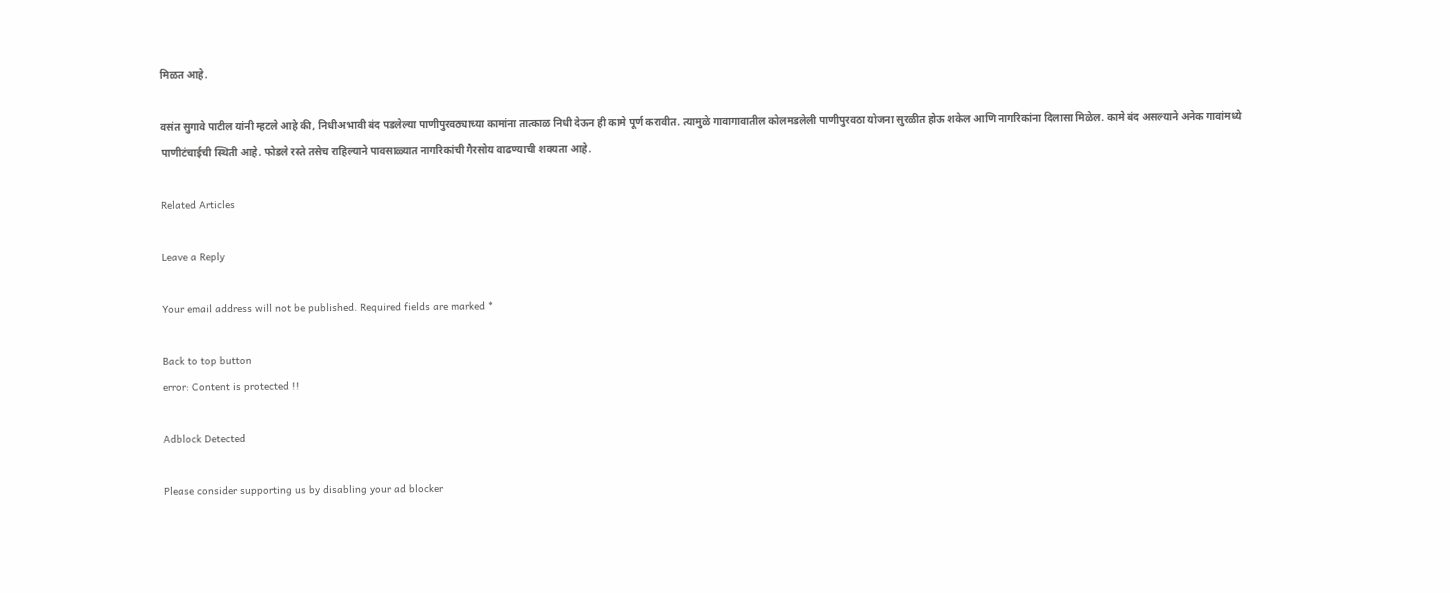मिळत आहे.

वसंत सुगावे पाटील यांनी म्हटले आहे की, निधीअभावी बंद पडलेल्या पाणीपुरवठ्याच्या कामांना तात्काळ निधी देऊन ही कामे पूर्ण करावीत. त्यामुळे गावागावातील कोलमडलेली पाणीपुरवठा योजना सुरळीत होऊ शकेल आणि नागरिकांना दिलासा मिळेल. कामे बंद असल्याने अनेक गावांमध्ये पाणीटंचाईची स्थिती आहे. फोडले रस्ते तसेच राहिल्याने पावसाळ्यात नागरिकांची गैरसोय वाढण्याची शक्यता आहे.

Related Articles

Leave a Reply

Your email address will not be published. Required fields are marked *

Back to top button
error: Content is protected !!

Adblock Detected

Please consider supporting us by disabling your ad blocker